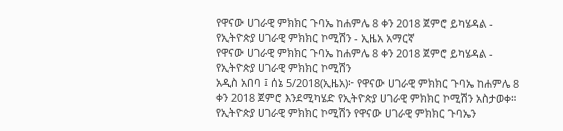የዋናው ሀገራዊ ምክክር ጉባኤ ከሐምሌ 8 ቀን 2018 ጀምሮ ይካሄዳል - የኢትዮጵያ ሀገራዊ ምክክር ኮሚሽን - ኢዜአ አማርኛ
የዋናው ሀገራዊ ምክክር ጉባኤ ከሐምሌ 8 ቀን 2018 ጀምሮ ይካሄዳል - የኢትዮጵያ ሀገራዊ ምክክር ኮሚሽን
አዲስ አበባ ፤ ሰኔ 5/2018(ኢዜአ)፦ የዋናው ሀገራዊ ምክክር ጉባኤ ከሐምሌ 8 ቀን 2018 ጀምሮ እንደሚካሄድ የኢትዮጵያ ሀገራዊ ምክክር ኮሚሽን አስታወቀ።
የኢትዮጵያ ሀገራዊ ምክክር ኮሚሽን የዋናው ሀገራዊ ምክክር ጉባኤን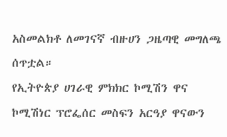አስመልክቶ ለመገናኛ ብዙሀን ጋዜጣዊ መግለጫ ሰጥቷል።
የኢትዮጵያ ሀገራዊ ምክክር ኮሚሽን ዋና ኮሚሽነር ፕሮፌሰር መስፍን አርዓያ ዋናውን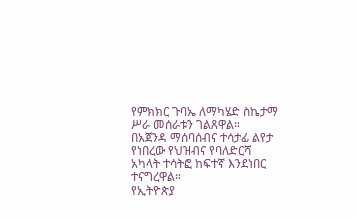የምክክር ጉባኤ ለማካሄድ ስኬታማ ሥራ መሰራቱን ገልጸዋል።
በአጀንዳ ማሰባሰብና ተሳታፊ ልየታ የነበረው የህዝብና የባለድርሻ አካላት ተሳትፎ ከፍተኛ እንደነበር ተናግረዋል።
የኢትዮጵያ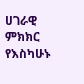ሀገራዊ ምክክር የእስካሁኑ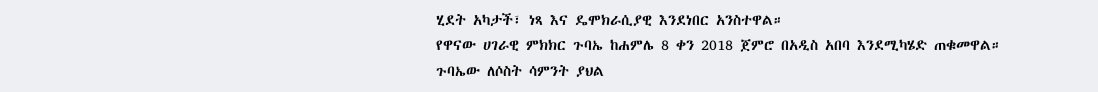ሂደት አካታች፣ ነጻ እና ዴሞክራሲያዊ እንደነበር አንስተዋል።
የዋናው ሀገራዊ ምክክር ጉባኤ ከሐምሌ 8 ቀን 2018 ጀምሮ በአዲስ አበባ እንደሚካሄድ ጠቁመዋል።
ጉባኤው ለሶስት ሳምንት ያህል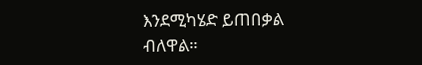እንደሚካሄድ ይጠበቃል ብለዋል።